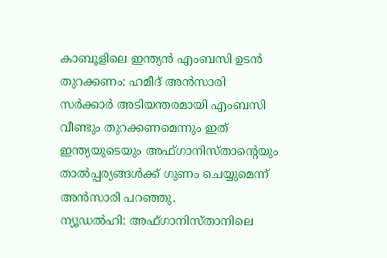കാബൂളിലെ ഇന്ത്യൻ എംബസി ഉടൻ തുറക്കണം: ഹമീദ് അൻസാരി
സർക്കാർ അടിയന്തരമായി എംബസി വീണ്ടും തുറക്കണമെന്നും ഇത് ഇന്ത്യയുടെയും അഫ്ഗാനിസ്താന്റെയും താൽപ്പര്യങ്ങൾക്ക് ഗുണം ചെയ്യുമെന്ന് അൻസാരി പറഞ്ഞു.
ന്യൂഡൽഹി: അഫ്ഗാനിസ്താനിലെ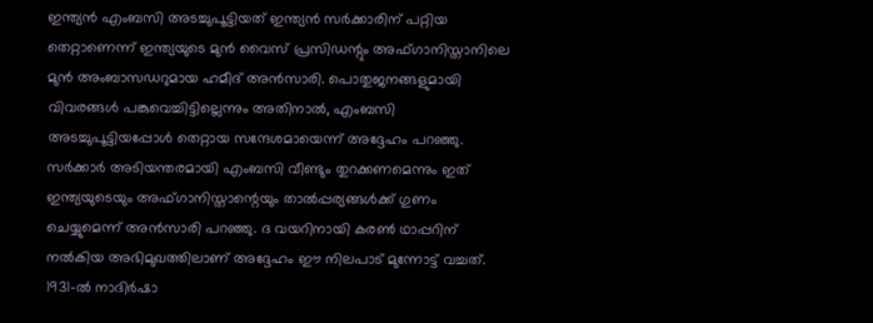ഇന്ത്യൻ എംബസി അടച്ചുപൂട്ടിയത് ഇന്ത്യൻ സർക്കാരിന് പറ്റിയ തെറ്റാണെന്ന് ഇന്ത്യയുടെ മുൻ വൈസ് പ്രസിഡന്റും അഫ്ഗാനിസ്താനിലെ മുൻ അംബാസഡറുമായ ഹമീദ് അൻസാരി. പൊതുജനങ്ങളുമായി വിവരങ്ങൾ പങ്കുവെച്ചിട്ടില്ലെന്നും അതിനാൽ, എംബസി അടച്ചുപൂട്ടിയപ്പോൾ തെറ്റായ സന്ദേശമായെന്ന് അദ്ദേഹം പറഞ്ഞു.
സർക്കാർ അടിയന്തരമായി എംബസി വീണ്ടും തുറക്കണമെന്നും ഇത് ഇന്ത്യയുടെയും അഫ്ഗാനിസ്താന്റെയും താൽപ്പര്യങ്ങൾക്ക് ഗുണം ചെയ്യുമെന്ന് അൻസാരി പറഞ്ഞു. ദ വയറിനായി കരൺ ഥാപ്പറിന് നൽകിയ അഭിമുഖത്തിലാണ് അദ്ദേഹം ഈ നിലപാട് മുന്നോട്ട് വച്ചത്.
1931-ൽ നാദിർഷാ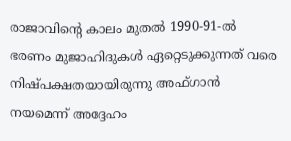രാജാവിന്റെ കാലം മുതൽ 1990-91-ൽ ഭരണം മുജാഹിദുകൾ ഏറ്റെടുക്കുന്നത് വരെ നിഷ്പക്ഷതയായിരുന്നു അഫ്ഗാൻ നയമെന്ന് അദ്ദേഹം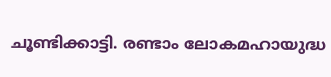ചൂണ്ടിക്കാട്ടി. രണ്ടാം ലോകമഹായുദ്ധ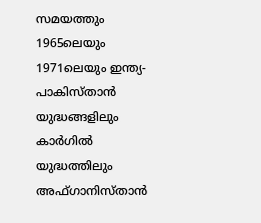സമയത്തും 1965ലെയും 1971ലെയും ഇന്ത്യ-പാകിസ്താൻ യുദ്ധങ്ങളിലും കാർഗിൽ യുദ്ധത്തിലും അഫ്ഗാനിസ്താൻ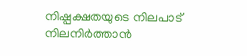നിഷ്പക്ഷതയുടെ നിലപാട് നിലനിർത്താൻ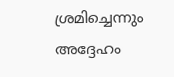ശ്രമിച്ചെന്നും അദ്ദേഹം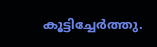കൂട്ടിച്ചേർത്തു.